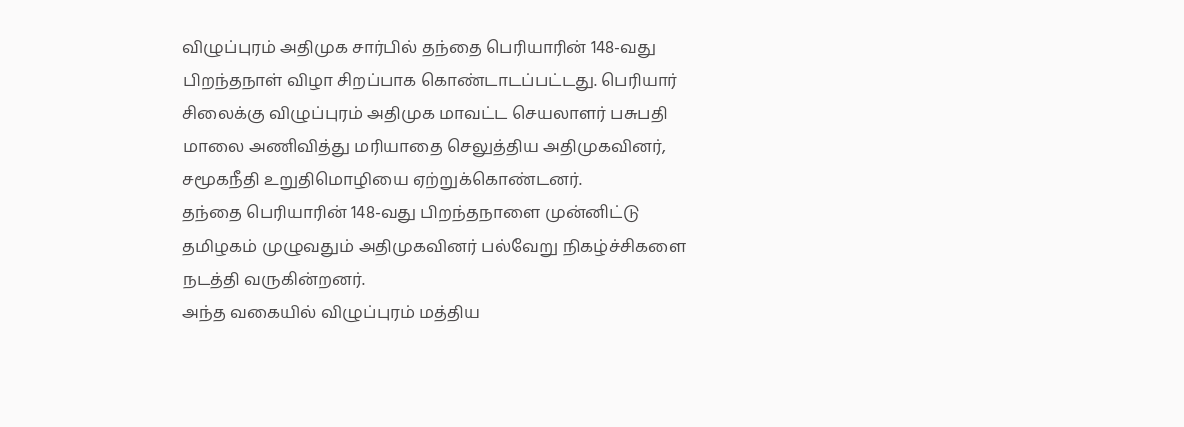விழுப்புரம் அதிமுக சார்பில் தந்தை பெரியாரின் 148-வது பிறந்தநாள் விழா சிறப்பாக கொண்டாடப்பட்டது. பெரியார் சிலைக்கு விழுப்புரம் அதிமுக மாவட்ட செயலாளர் பசுபதி மாலை அணிவித்து மரியாதை செலுத்திய அதிமுகவினர், சமூகநீதி உறுதிமொழியை ஏற்றுக்கொண்டனர்.
தந்தை பெரியாரின் 148-வது பிறந்தநாளை முன்னிட்டு தமிழகம் முழுவதும் அதிமுகவினர் பல்வேறு நிகழ்ச்சிகளை நடத்தி வருகின்றனர்.
அந்த வகையில் விழுப்புரம் மத்திய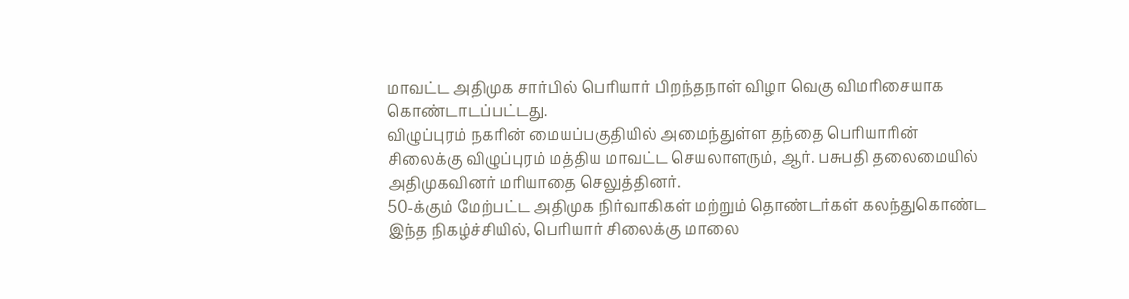மாவட்ட அதிமுக சார்பில் பெரியார் பிறந்தநாள் விழா வெகு விமரிசையாக கொண்டாடப்பட்டது.
விழுப்புரம் நகரின் மையப்பகுதியில் அமைந்துள்ள தந்தை பெரியாரின் சிலைக்கு விழுப்புரம் மத்திய மாவட்ட செயலாளரும், ஆர். பசுபதி தலைமையில் அதிமுகவினர் மரியாதை செலுத்தினர்.
50-க்கும் மேற்பட்ட அதிமுக நிர்வாகிகள் மற்றும் தொண்டர்கள் கலந்துகொண்ட இந்த நிகழ்ச்சியில், பெரியார் சிலைக்கு மாலை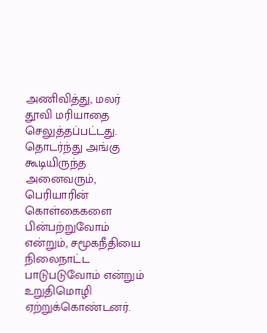அணிவித்து, மலர் தூவி மரியாதை செலுத்தப்பட்டது.
தொடர்ந்து அங்கு கூடியிருந்த அனைவரும், பெரியாரின் கொள்கைகளை பின்பற்றுவோம் என்றும், சமூகநீதியை நிலைநாட்ட பாடுபடுவோம் என்றும் உறுதிமொழி ஏற்றுக்கொண்டனர்.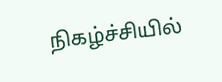நிகழ்ச்சியில்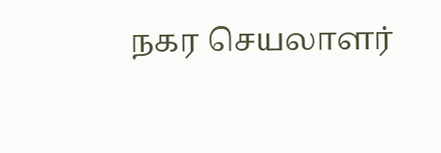நகர செயலாளர்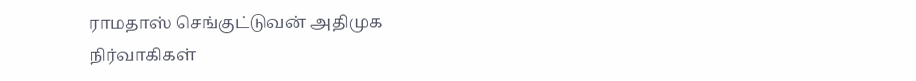ராமதாஸ் செங்குட்டுவன் அதிமுக நிர்வாகிகள்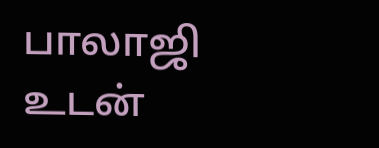பாலாஜி உடன்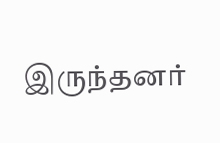இருந்தனர்